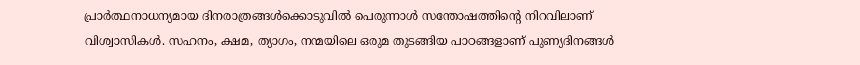പ്രാർത്ഥനാധന്യമായ ദിനരാത്രങ്ങൾക്കൊടുവിൽ പെരുന്നാൾ സന്തോഷത്തിന്റെ നിറവിലാണ് വിശ്വാസികൾ. സഹനം, ക്ഷമ, ത്യാഗം, നന്മയിലെ ഒരുമ തുടങ്ങിയ പാഠങ്ങളാണ് പുണ്യദിനങ്ങൾ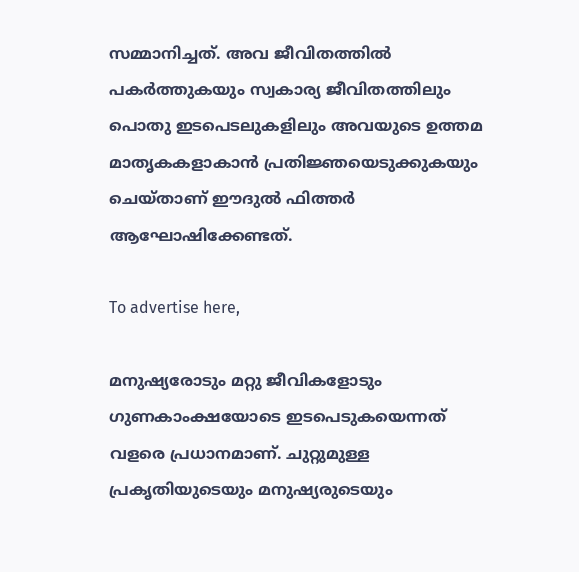സമ്മാനിച്ചത്. അവ ജീവിതത്തിൽ പകർത്തുകയും സ്വകാര്യ ജീവിതത്തിലും പൊതു ഇടപെടലുകളിലും അവയുടെ ഉത്തമ മാതൃകകളാകാൻ പ്രതിജ്ഞയെടുക്കുകയും ചെയ്താണ് ഈദുൽ ഫിത്തർ ആഘോഷിക്കേണ്ടത്.

To advertise here,

മനുഷ്യരോടും മറ്റു ജീവികളോടും ഗുണകാംക്ഷയോടെ ഇടപെടുകയെന്നത് വളരെ പ്രധാനമാണ്. ചുറ്റുമുള്ള പ്രകൃതിയുടെയും മനുഷ്യരുടെയും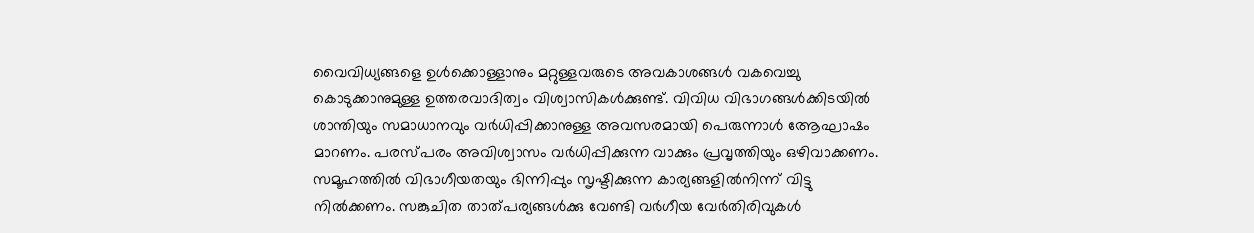വൈവിധ്യങ്ങളെ ഉൾക്കൊള്ളാനും മറ്റുള്ളവരുടെ അവകാശങ്ങൾ വകവെച്ചു കൊടുക്കാനുമുള്ള ഉത്തരവാദിത്വം വിശ്വാസികൾക്കുണ്ട്. വിവിധ വിഭാഗങ്ങൾക്കിടയിൽ ശാന്തിയും സമാധാനവും വർധിപ്പിക്കാനുള്ള അവസരമായി പെരുന്നാൾ ആേഘാഷം മാറണം. പരസ്പരം അവിശ്വാസം വർധിപ്പിക്കുന്ന വാക്കും പ്രവൃത്തിയും ഒഴിവാക്കണം. സമൂഹത്തിൽ വിഭാഗീയതയും ഭിന്നിപ്പും സൃഷ്ടിക്കുന്ന കാര്യങ്ങളിൽനിന്ന് വിട്ടു നിൽക്കണം. സങ്കുചിത താത്പര്യങ്ങൾക്കു വേണ്ടി വർഗീയ വേർതിരിവുകൾ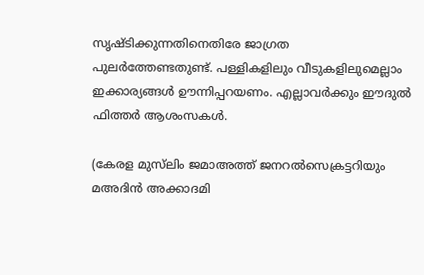സൃഷ്ടിക്കുന്നതിനെതിരേ ജാഗ്രത പുലർത്തേണ്ടതുണ്ട്. പള്ളികളിലും വീടുകളിലുമെല്ലാം ഇക്കാര്യങ്ങൾ ഊന്നിപ്പറയണം. എല്ലാവർക്കും ഈദുൽ ഫിത്തർ ആശംസകൾ.

(കേരള മുസ്‌ലിം ജമാഅത്ത് ജനറൽസെക്രട്ടറിയും മഅദിൻ അക്കാദമി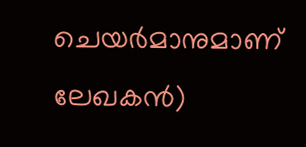ചെയർമാനുമാണ് ലേഖകൻ)